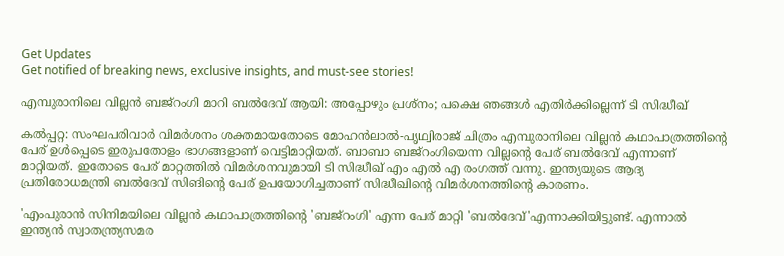Get Updates
Get notified of breaking news, exclusive insights, and must-see stories!

എമ്പുരാനിലെ വില്ലന്‍ ബജ്റംഗി മാറി ബല്‍ദേവ് ആയി: അപ്പോഴും പ്രശ്നം; പക്ഷെ ഞങ്ങള്‍ എതിർക്കില്ലെന്ന് ടി സിദ്ധീഖ്

കല്‍പ്പറ്റ: സംഘപരിവാർ വിമർശനം ശക്തമായതോടെ മോഹന്‍ലാല്‍-പൃഥ്വിരാജ് ചിത്രം എമ്പുരാനിലെ വില്ലന്‍ കഥാപാത്രത്തിന്റെ പേര് ഉള്‍പ്പെടെ ഇരുപതോളം ഭാഗങ്ങളാണ് വെട്ടിമാറ്റിയത്. ബാബാ ബജ്റംഗിയെന്ന വില്ലന്റെ പേര് ബല്‍ദേവ് എന്നാണ് മാറ്റിയത്. ഇതോടെ പേര് മാറ്റത്തില്‍ വിമർശനവുമായി ടി സിദ്ധീഖ് എം എല്‍ എ രംഗത്ത് വന്നു. ഇന്ത്യയുടെ ആദ്യ പ്രതിരോധമന്ത്രി ബല്‍ദേവ് സിങിന്റെ പേര് ഉപയോഗിച്ചതാണ് സിദ്ധീഖിന്റെ വിമർശനത്തിന്റെ കാരണം.

'എംപുരാന്‍ സിനിമയിലെ വില്ലന്‍ കഥാപാത്രത്തിന്റെ 'ബജ്‌റംഗി' എന്ന പേര് മാറ്റി 'ബല്‍ദേവ്'എന്നാക്കിയിട്ടുണ്ട്. എന്നാല്‍ ഇന്ത്യന്‍ സ്വാതന്ത്ര്യസമര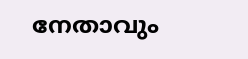നേതാവും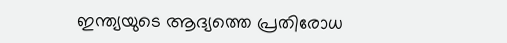ഇന്ത്യയുടെ ആദ്യത്തെ പ്രതിരോധ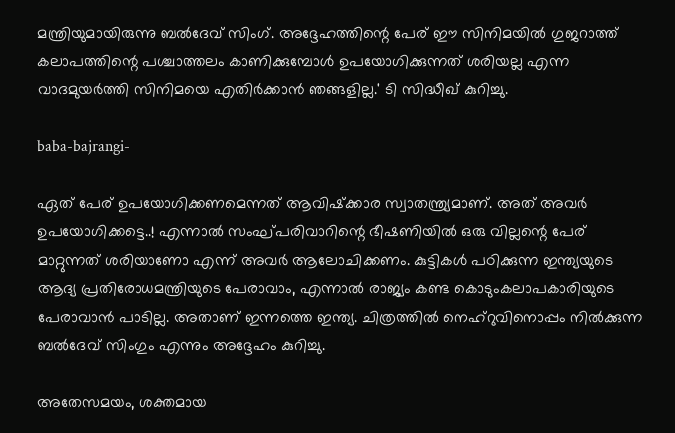മന്ത്രിയുമായിരുന്നു ബല്‍ദേവ് സിംഗ്. അദ്ദേഹത്തിന്റെ പേര് ഈ സിനിമയില്‍ ഗുജറാത്ത് കലാപത്തിന്റെ പശ്ചാത്തലം കാണിക്കുമ്പോള്‍ ഉപയോഗിക്കുന്നത് ശരിയല്ല എന്ന വാദമുയര്‍ത്തി സിനിമയെ എതിര്‍ക്കാന്‍ ഞങ്ങളില്ല.' ടി സിദ്ധീഖ് കുറിച്ചു.

baba-bajrangi-

ഏത് പേര് ഉപയോഗിക്കണമെന്നത് ആവിഷ്‌ക്കാര സ്വാതന്ത്ര്യമാണ്. അത് അവര്‍ ഉപയോഗിക്കട്ടെ..! എന്നാല്‍ സംഘ്പരിവാറിന്റെ ഭീഷണിയില്‍ ഒരു വില്ലന്റെ പേര് മാറ്റുന്നത് ശരിയാണോ എന്ന് അവര്‍ ആലോചിക്കണം. കുട്ടികള്‍ പഠിക്കുന്ന ഇന്ത്യയുടെ ആദ്യ പ്രതിരോധമന്ത്രിയുടെ പേരാവാം, എന്നാല്‍ രാജ്യം കണ്ട കൊടുംകലാപകാരിയുടെ പേരാവാന്‍ പാടില്ല. അതാണ് ഇന്നത്തെ ഇന്ത്യ. ചിത്രത്തില്‍ നെഹ്‌റുവിനൊപ്പം നില്‍ക്കുന്ന ബല്‍ദേവ് സിംഗും എന്നും അദ്ദേഹം കുറിച്ചു.

അതേസമയം, ശക്തമായ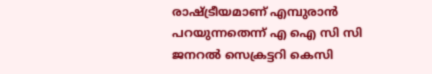രാഷ്ട്രീയമാണ് എമ്പുരാൻ പറയുന്നതെന്ന് എ ഐ സി സി ജനറല്‍ സെക്രട്ടറി കെസി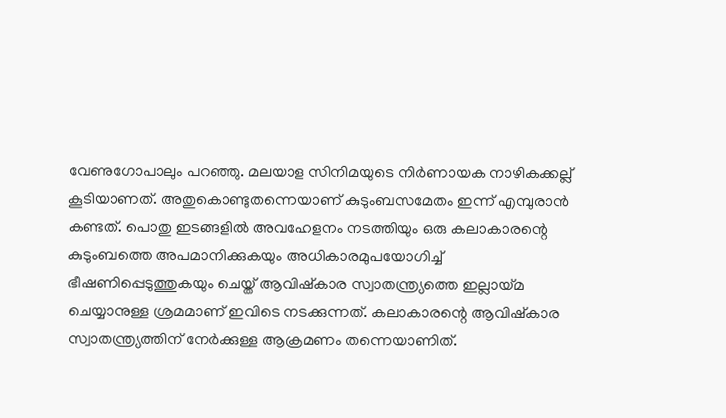വേണുഗോപാലും പറഞ്ഞു. മലയാള സിനിമയുടെ നിർണായക നാഴികക്കല്ല് കൂടിയാണത്. അതുകൊണ്ടുതന്നെയാണ് കുടുംബസമേതം ഇന്ന് എമ്പുരാൻ കണ്ടത്. പൊതു ഇടങ്ങളിൽ അവഹേളനം നടത്തിയും ഒരു കലാകാരന്റെ കുടുംബത്തെ അപമാനിക്കുകയും അധികാരമുപയോഗിച്ച് ഭീഷണിപ്പെടുത്തുകയും ചെയ്ത് ആവിഷ്കാര സ്വാതന്ത്ര്യത്തെ ഇല്ലായ്മ ചെയ്യാനുള്ള ശ്രമമാണ് ഇവിടെ നടക്കുന്നത്. കലാകാരന്റെ ആവിഷ്കാര സ്വാതന്ത്ര്യത്തിന് നേർക്കുള്ള ആക്രമണം തന്നെയാണിത്.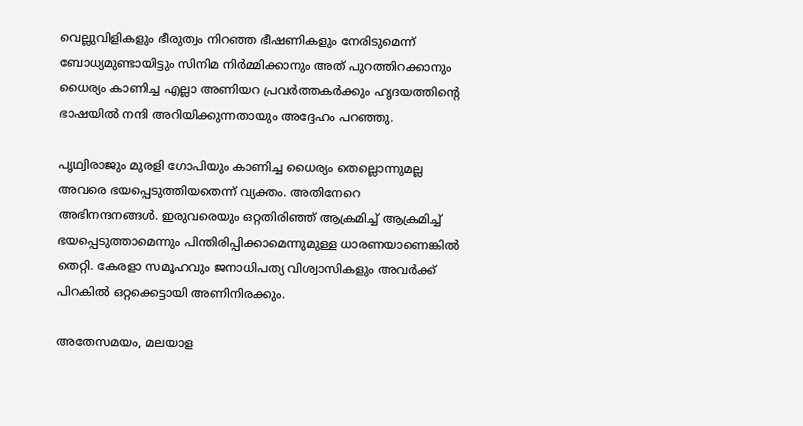വെല്ലുവിളികളും ഭീരുത്വം നിറഞ്ഞ ഭീഷണികളും നേരിടുമെന്ന് ബോധ്യമുണ്ടായിട്ടും സിനിമ നിർമ്മിക്കാനും അത് പുറത്തിറക്കാനും ധൈര്യം കാണിച്ച എല്ലാ അണിയറ പ്രവർത്തകർക്കും ഹൃദയത്തിന്റെ ഭാഷയിൽ നന്ദി അറിയിക്കുന്നതായും അദ്ദേഹം പറഞ്ഞു.

പൃഥ്വിരാജും മുരളി ഗോപിയും കാണിച്ച ധൈര്യം തെല്ലൊന്നുമല്ല അവരെ ഭയപ്പെടുത്തിയതെന്ന് വ്യക്തം. അതിനേറെ അഭിനന്ദനങ്ങൾ. ഇരുവരെയും ഒറ്റതിരിഞ്ഞ് ആക്രമിച്ച് ആക്രമിച്ച് ഭയപ്പെടുത്താമെന്നും പിന്തിരിപ്പിക്കാമെന്നുമുള്ള ധാരണയാണെങ്കിൽ തെറ്റി. കേരളാ സമൂഹവും ജനാധിപത്യ വിശ്വാസികളും അവർക്ക് പിറകിൽ ഒറ്റക്കെട്ടായി അണിനിരക്കും.

അതേസമയം, മലയാള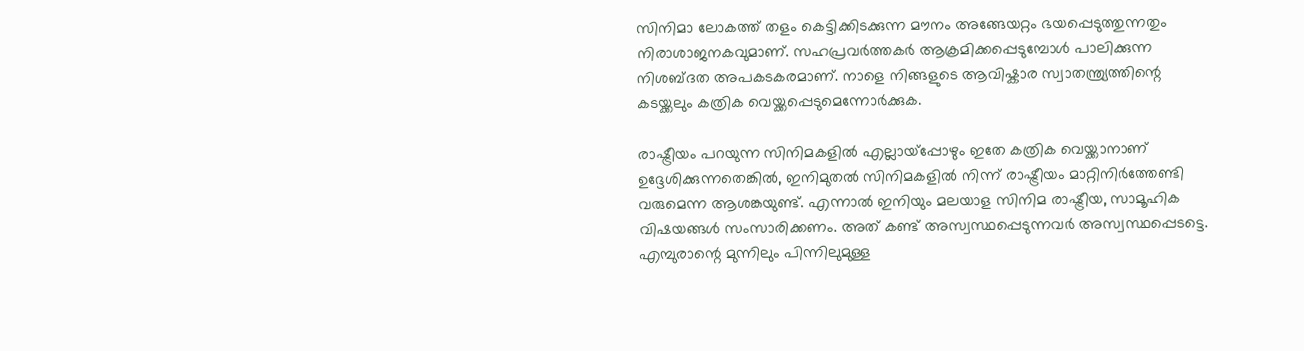സിനിമാ ലോകത്ത് തളം കെട്ടിക്കിടക്കുന്ന മൗനം അങ്ങേയറ്റം ഭയപ്പെടുത്തുന്നതും നിരാശാജനകവുമാണ്. സഹപ്രവർത്തകർ ആക്രമിക്കപ്പെടുമ്പോൾ പാലിക്കുന്ന നിശബ്ദത അപകടകരമാണ്. നാളെ നിങ്ങളുടെ ആവിഷ്കാര സ്വാതന്ത്ര്യത്തിന്റെ കടയ്ക്കലും കത്രിക വെയ്ക്കപ്പെടുമെന്നോർക്കുക.

രാഷ്ട്രീയം പറയുന്ന സിനിമകളിൽ എല്ലായ്‌പ്പോഴും ഇതേ കത്രിക വെയ്ക്കാനാണ് ഉദ്ദേശിക്കുന്നതെങ്കിൽ, ഇനിമുതൽ സിനിമകളിൽ നിന്ന് രാഷ്ട്രീയം മാറ്റിനിർത്തേണ്ടി വരുമെന്ന ആശങ്കയുണ്ട്. എന്നാൽ ഇനിയും മലയാള സിനിമ രാഷ്ട്രീയ, സാമൂഹിക വിഷയങ്ങൾ സംസാരിക്കണം. അത് കണ്ട് അസ്വസ്ഥപ്പെടുന്നവർ അസ്വസ്ഥപ്പെടട്ടെ. എമ്പുരാന്റെ മുന്നിലും പിന്നിലുമുള്ള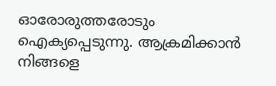ഓരോരുത്തരോടും ഐക്യപ്പെടുന്നു. ആക്രമിക്കാൻ നിങ്ങളെ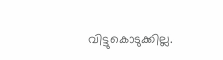വിട്ടുകൊടുക്കില്ല.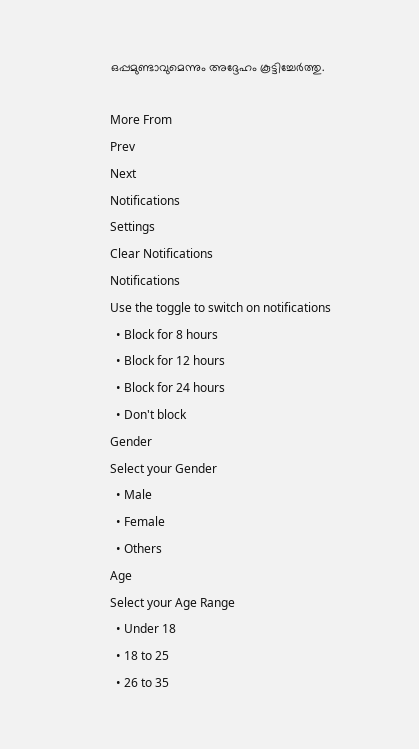ഒപ്പമുണ്ടാവുമെന്നും അദ്ദേഹം കൂട്ടിച്ചേർത്തു.

More From
Prev
Next
Notifications
Settings
Clear Notifications
Notifications
Use the toggle to switch on notifications
  • Block for 8 hours
  • Block for 12 hours
  • Block for 24 hours
  • Don't block
Gender
Select your Gender
  • Male
  • Female
  • Others
Age
Select your Age Range
  • Under 18
  • 18 to 25
  • 26 to 35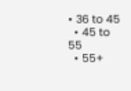• 36 to 45
  • 45 to 55
  • 55+